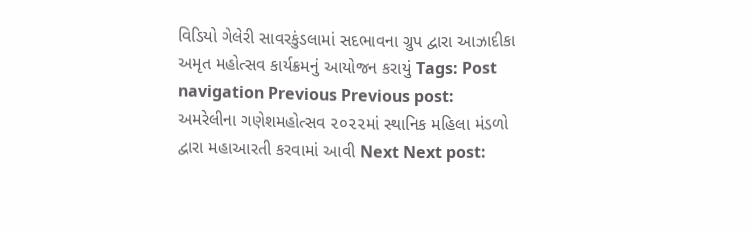વિડિયો ગેલેરી સાવરકુંડલામાં સદભાવના ગ્રુપ દ્વારા આઝાદીકા અમૃત મહોત્સવ કાર્યક્રમનું આયોજન કરાયું Tags: Post navigation Previous Previous post: અમરેલીના ગણેશમહોત્સવ ૨૦૨૨માં સ્થાનિક મહિલા મંડળો દ્વારા મહાઆરતી કરવામાં આવી Next Next post: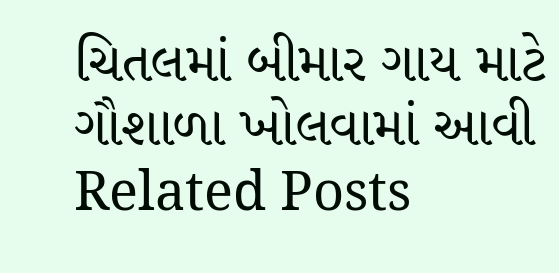ચિતલમાં બીમાર ગાય માટે ગૌશાળા ખોલવામાં આવી Related Posts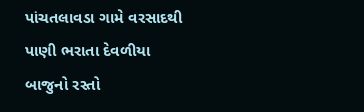પાંચતલાવડા ગામે વરસાદથી પાણી ભરાતા દેવળીયા બાજુનો રસ્તો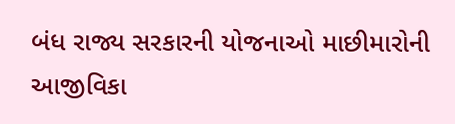બંધ રાજ્ય સરકારની યોજનાઓ માછીમારોની આજીવિકા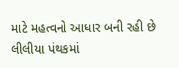માટે મહત્વનો આધાર બની રહી છે લીલીયા પંથકમાં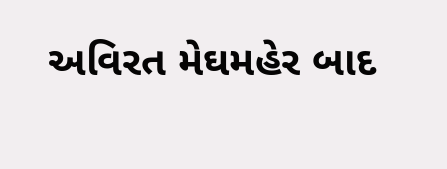અવિરત મેઘમહેર બાદ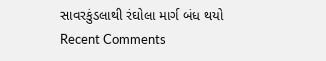સાવરકુંડલાથી રંઘોલા માર્ગ બંધ થયો
Recent Comments